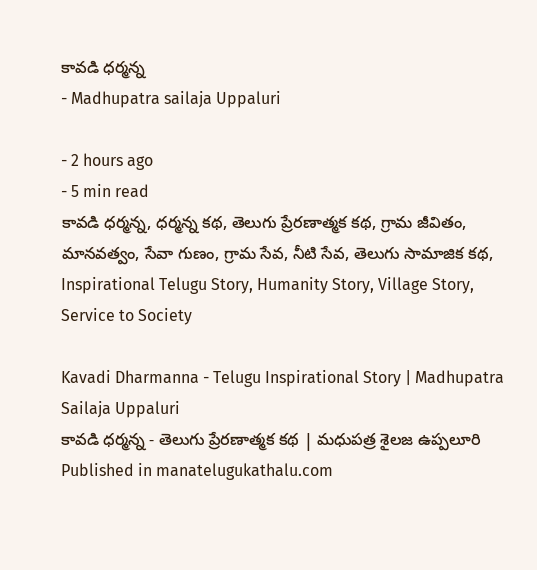కావడి ధర్మన్న
- Madhupatra sailaja Uppaluri

- 2 hours ago
- 5 min read
కావడి ధర్మన్న, ధర్మన్న కథ, తెలుగు ప్రేరణాత్మక కథ, గ్రామ జీవితం, మానవత్వం, సేవా గుణం, గ్రామ సేవ, నీటి సేవ, తెలుగు సామాజిక కథ, Inspirational Telugu Story, Humanity Story, Village Story, Service to Society

Kavadi Dharmanna - Telugu Inspirational Story | Madhupatra Sailaja Uppaluri
కావడి ధర్మన్న - తెలుగు ప్రేరణాత్మక కథ | మధుపత్ర శైలజ ఉప్పలూరి
Published in manatelugukathalu.com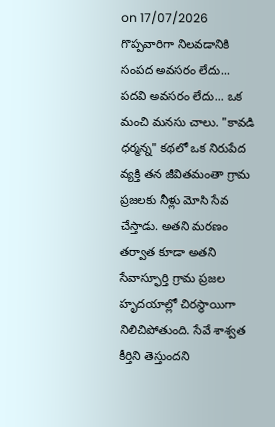on 17/07/2026
గొప్పవారిగా నిలవడానికి సంపద అవసరం లేదు... పదవి అవసరం లేదు... ఒక మంచి మనసు చాలు. "కావడి ధర్మన్న" కథలో ఒక నిరుపేద వ్యక్తి తన జీవితమంతా గ్రామ ప్రజలకు నీళ్లు మోసి సేవ చేస్తాడు. అతని మరణం తర్వాత కూడా అతని సేవాస్ఫూర్తి గ్రామ ప్రజల హృదయాల్లో చిరస్థాయిగా నిలిచిపోతుంది. సేవే శాశ్వత కీర్తిని తెస్తుందని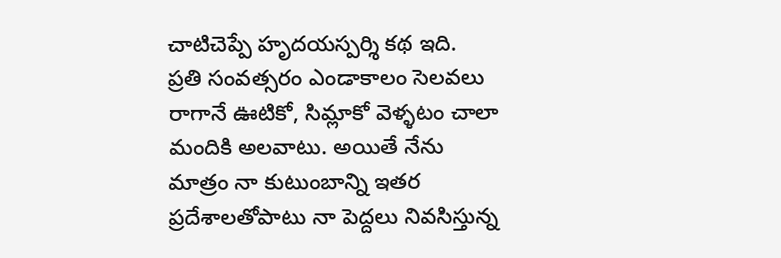చాటిచెప్పే హృదయస్పర్శి కథ ఇది.
ప్రతి సంవత్సరం ఎండాకాలం సెలవలు రాగానే ఊటికో, సిమ్లాకో వెళ్ళటం చాలా మందికి అలవాటు. అయితే నేను మాత్రం నా కుటుంబాన్ని ఇతర ప్రదేశాలతోపాటు నా పెద్దలు నివసిస్తున్న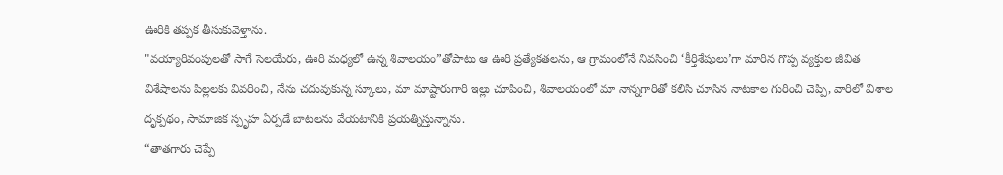ఊరికి తప్పక తీసుకువెళ్తాను.
"వయ్యారివంపులతో సాగే సెలయేరు, ఊరి మధ్యలో ఉన్న శివాలయం”తోపాటు ఆ ఊరి ప్రత్యేకతలను, ఆ గ్రామంలోనే నివసించి ‘కీర్తిశేషులు’గా మారిన గొప్ప వ్యక్తుల జీవిత విశేషాలను పిల్లలకు వివరించి, నేను చదువుకున్న స్కూలు, మా మాష్టారుగారి ఇల్లు చూపించి, శివాలయంలో మా నాన్నగారితో కలిసి చూసిన నాటకాల గురించి చెప్పి, వారిలో విశాల దృక్పథం, సామాజిక స్పృహ ఏర్పడే బాటలను వేయటానికి ప్రయత్నిస్తున్నాను.
“తాతగారు చెప్పే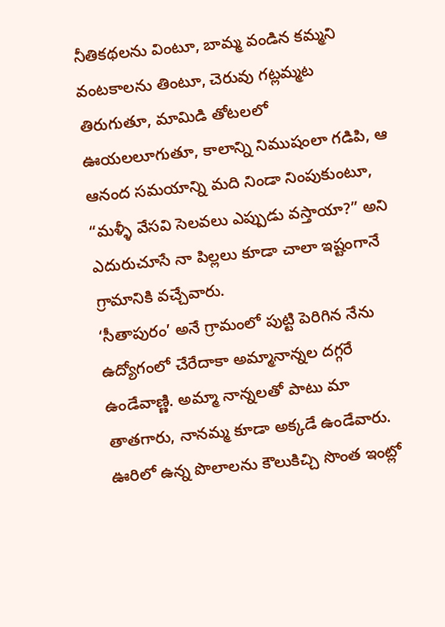నీతికథలను వింటూ, బామ్మ వండిన కమ్మని వంటకాలను తింటూ, చెరువు గట్లమ్మట తిరుగుతూ, మామిడి తోటలలో ఊయలలూగుతూ, కాలాన్ని నిముషంలా గడిపి, ఆ ఆనంద సమయాన్ని మది నిండా నింపుకుంటూ, “మళ్ళీ వేసవి సెలవలు ఎప్పుడు వస్తాయా?” అని ఎదురుచూసే నా పిల్లలు కూడా చాలా ఇష్టంగానే గ్రామానికి వచ్చేవారు.
‘సీతాపురం’ అనే గ్రామంలో పుట్టి పెరిగిన నేను ఉద్యోగంలో చేరేదాకా అమ్మానాన్నల దగ్గరే ఉండేవాణ్ణి. అమ్మా నాన్నలతో పాటు మా తాతగారు, నానమ్మ కూడా అక్కడే ఉండేవారు. ఊరిలో ఉన్న పొలాలను కౌలుకిచ్చి సొంత ఇంట్లో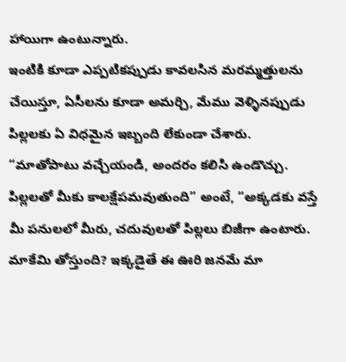హాయిగా ఉంటున్నారు.
ఇంటికి కూడా ఎప్పటికప్పుడు కావలసిన మరమ్మత్తులను చేయిస్తూ, ఏసీలను కూడా అమర్చి, మేము వెళ్ళినప్పుడు పిల్లలకు ఏ విధమైన ఇబ్బంది లేకుండా చేశారు.
“మాతోపాటు వచ్చేయండి, అందరం కలిసి ఉండొచ్చు. పిల్లలతో మీకు కాలక్షేపమవుతుంది” అంటే, “అక్కడకు వస్తే మీ పనులలో మీరు, చదువులతో పిల్లలు బిజీగా ఉంటారు. మాకేమి తోస్తుంది? ఇక్కడైతే ఈ ఊరి జనమే మా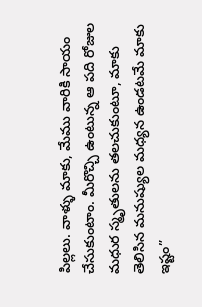పిల్లలు. వాళ్ళు మాకు, మేము వారికి సాయం చేసుకుంటాం. మీరొచ్చి ఉంటున్న ఆ పది రోజుల మధుర స్మృతులను తలచుకుంటూ, మాకు తెలిసిన మనుష్యుల మధ్యన ఉండటమే మాకు ఇష్టం”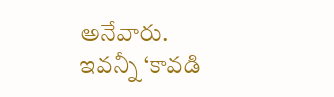అనేవారు.
ఇవన్నీ ‘కావడి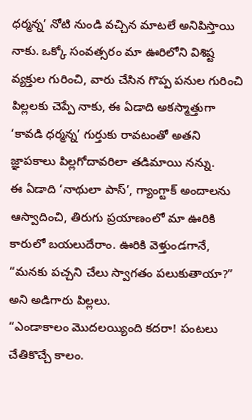ధర్మన్న’ నోటి నుండి వచ్చిన మాటలే అనిపిస్తాయి నాకు. ఒక్కో సంవత్సరం మా ఊరిలోని విశిష్ట వ్యక్తుల గురించి, వారు చేసిన గొప్ప పనుల గురించి పిల్లలకు చెప్పే నాకు, ఈ ఏడాది అకస్మాత్తుగా ‘కావడి ధర్మన్న’ గుర్తుకు రావటంతో అతని జ్ఞాపకాలు పిల్లగోదావరిలా తడిమాయి నన్ను.
ఈ ఏడాది ‘నాథులా పాస్’, గ్యాంగ్టాక్ అందాలను ఆస్వాదించి, తిరుగు ప్రయాణంలో మా ఊరికి కారులో బయలుదేరాం. ఊరికి వెళ్తుండగానే, “మనకు పచ్చని చేలు స్వాగతం పలుకుతాయా?” అని అడిగారు పిల్లలు.
“ఎండాకాలం మొదలయ్యింది కదరా! పంటలు చేతికొచ్చే కాలం.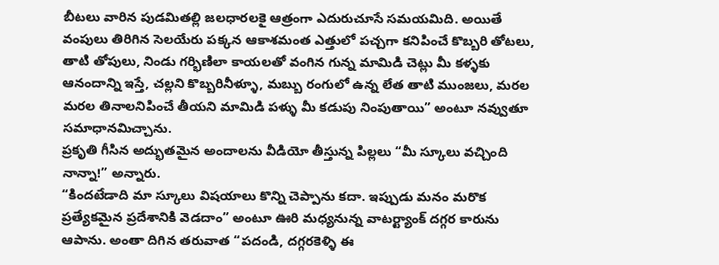బీటలు వారిన పుడమితల్లి జలధారలకై ఆత్రంగా ఎదురుచూసే సమయమిది. అయితే వంపులు తిరిగిన సెలయేరు పక్కన ఆకాశమంత ఎత్తులో పచ్చగా కనిపించే కొబ్బరి తోటలు, తాటి తోపులు, నిండు గర్భిణిలా కాయలతో వంగిన గున్న మామిడి చెట్లు మీ కళ్ళకు ఆనందాన్ని ఇస్తే, చల్లని కొబ్బరినీళ్ళూ, మబ్బు రంగులో ఉన్న లేత తాటి ముంజలు, మరల మరల తినాలనిపించే తీయని మామిడి పళ్ళు మీ కడుపు నింపుతాయి” అంటూ నవ్వుతూ సమాధానమిచ్చాను.
ప్రకృతి గీసిన అద్భుతమైన అందాలను వీడియో తీస్తున్న పిల్లలు “మీ స్కూలు వచ్చింది నాన్నా!” అన్నారు.
“కిందటేడాది మా స్కూలు విషయాలు కొన్ని చెప్పాను కదా. ఇప్పుడు మనం మరొక ప్రత్యేకమైన ప్రదేశానికి వెడదాం” అంటూ ఊరి మధ్యనున్న వాటర్ట్యాంక్ దగ్గర కారును ఆపాను. అంతా దిగిన తరువాత “పదండి, దగ్గరకెళ్ళి ఈ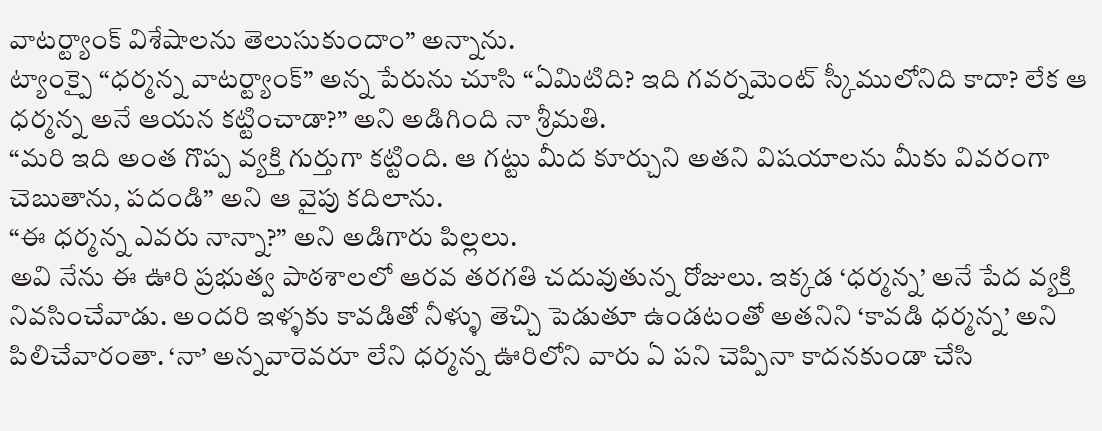వాటర్ట్యాంక్ విశేషాలను తెలుసుకుందాం” అన్నాను.
ట్యాంక్పై “ధర్మన్న వాటర్ట్యాంక్” అన్న పేరును చూసి “ఏమిటిది? ఇది గవర్నమెంట్ స్కీములోనిది కాదా? లేక ఆ ధర్మన్న అనే ఆయన కట్టించాడా?” అని అడిగింది నా శ్రీమతి.
“మరి ఇది అంత గొప్ప వ్యక్తి గుర్తుగా కట్టింది. ఆ గట్టు మీద కూర్చుని అతని విషయాలను మీకు వివరంగా చెబుతాను, పదండి” అని ఆ వైపు కదిలాను.
“ఈ ధర్మన్న ఎవరు నాన్నా?” అని అడిగారు పిల్లలు.
అవి నేను ఈ ఊరి ప్రభుత్వ పాఠశాలలో ఆరవ తరగతి చదువుతున్న రోజులు. ఇక్కడ ‘ధర్మన్న’ అనే పేద వ్యక్తి నివసించేవాడు. అందరి ఇళ్ళకు కావడితో నీళ్ళు తెచ్చి పెడుతూ ఉండటంతో అతనిని ‘కావడి ధర్మన్న’ అని పిలిచేవారంతా. ‘నా’ అన్నవారెవరూ లేని ధర్మన్న ఊరిలోని వారు ఏ పని చెప్పినా కాదనకుండా చేసి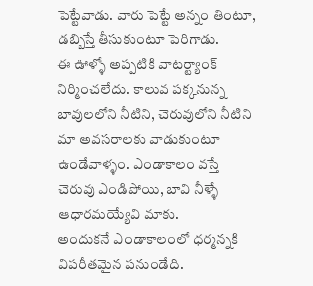పెట్టేవాడు. వారు పెట్టే అన్నం తింటూ, డబ్బిస్తే తీసుకుంటూ పెరిగాడు.
ఈ ఊళ్ళో అప్పటికి వాటర్ట్యాంక్ నిర్మించలేదు. కాలువ పక్కనున్న బావులలోని నీటిని, చెరువులోని నీటిని మా అవసరాలకు వాడుకుంటూ ఉండేవాళ్ళం. ఎండాకాలం వస్తే చెరువు ఎండిపోయి, బావి నీళ్ళే ఆధారమయ్యేవి మాకు.
అందుకనే ఎండాకాలంలో ధర్మన్నకి విపరీతమైన పనుండేది.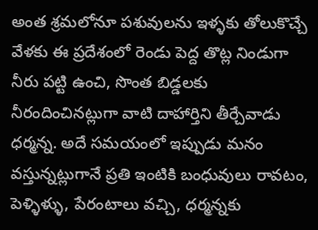అంత శ్రమలోనూ పశువులను ఇళ్ళకు తోలుకొచ్చే వేళకు ఈ ప్రదేశంలో రెండు పెద్ద తొట్ల నిండుగా నీరు పట్టి ఉంచి, సొంత బిడ్డలకు నీరందించినట్లుగా వాటి దాహార్తిని తీర్చేవాడు ధర్మన్న. అదే సమయంలో ఇప్పుడు మనం వస్తున్నట్లుగానే ప్రతి ఇంటికి బంధువులు రావటం, పెళ్ళిళ్ళు, పేరంటాలు వచ్చి, ధర్మన్నకు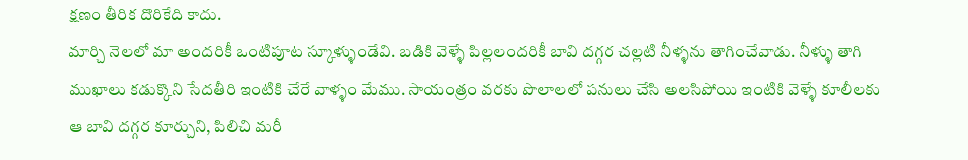క్షణం తీరిక దొరికేది కాదు.
మార్చి నెలలో మా అందరికీ ఒంటిపూట స్కూళ్ళుండేవి. బడికి వెళ్ళే పిల్లలందరికీ బావి దగ్గర చల్లటి నీళ్ళను తాగించేవాడు. నీళ్ళు తాగి ముఖాలు కడుక్కొని సేదతీరి ఇంటికి చేరే వాళ్ళం మేము. సాయంత్రం వరకు పొలాలలో పనులు చేసి అలసిపోయి ఇంటికి వెళ్ళే కూలీలకు ఆ బావి దగ్గర కూర్చుని, పిలిచి మరీ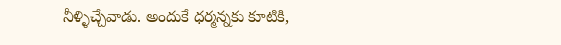నీళ్ళిచ్చేవాడు. అందుకే ధర్మన్నకు కూటికి,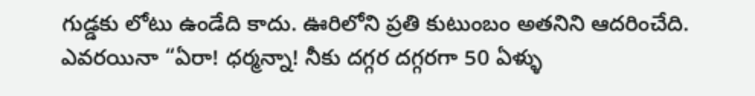గుడ్డకు లోటు ఉండేది కాదు. ఊరిలోని ప్రతి కుటుంబం అతనిని ఆదరించేది.
ఎవరయినా “ఏరా! ధర్మన్నా! నీకు దగ్గర దగ్గరగా 50 ఏళ్ళు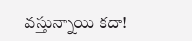వస్తున్నాయి కదా!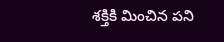శక్తికి మించిన పని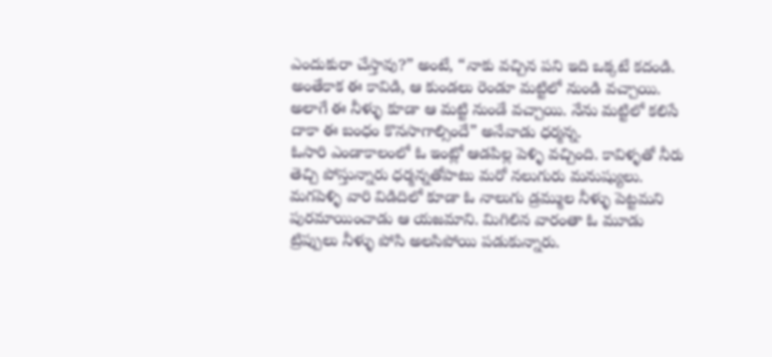ఎందుకురా చేస్తావు?” అంటే, “నాకు వచ్చిన పని ఇది ఒక్కటే కదండి. అంతేకాక ఈ కావిడి, ఆ కుండలు రెండూ మట్టిలో నుండి వచ్చాయి. అలాగే ఈ నీళ్ళు కూడా ఆ మట్టి నుండే వచ్చాయి. నేను మట్టిలో కలిసే దాకా ఈ బంధం కొనసాగాల్సిందే” అనేవాడు ధర్మన్న.
ఓసారి ఎండాకాలంలో ఓ ఇంట్లో ఆడపిల్ల పెళ్ళి వచ్చింది. కావిళ్ళతో నీరు తెచ్చి పోస్తున్నారు ధర్మన్నతోపాటు మరో నలుగురు మనుష్యులు. మగపెళ్ళి వారి విడిదిలో కూడా ఓ నాలుగు డ్రమ్ముల నీళ్ళు పెట్టమని పురమాయించాడు ఆ యజమాని. మిగిలిన వారంతా ఓ మూడు ట్రిప్పులు నీళ్ళు పోసి అలసిపోయి పడుకున్నారు.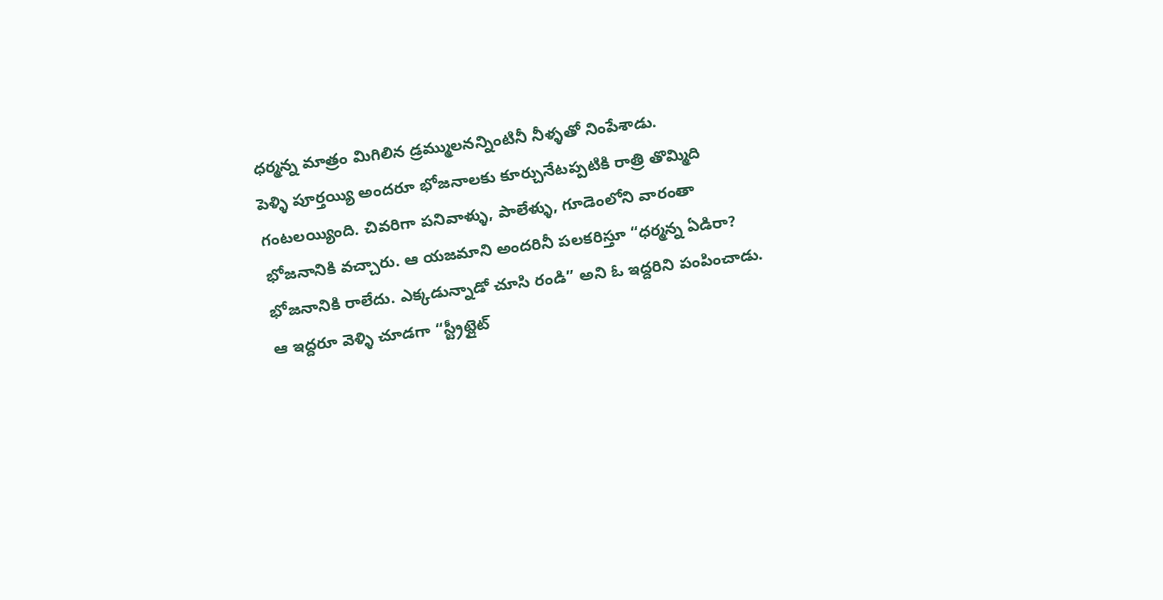ధర్మన్న మాత్రం మిగిలిన డ్రమ్ములనన్నింటినీ నీళ్ళతో నింపేశాడు.
పెళ్ళి పూర్తయ్యి అందరూ భోజనాలకు కూర్చునేటప్పటికి రాత్రి తొమ్మిది గంటలయ్యింది. చివరిగా పనివాళ్ళు, పాలేళ్ళు, గూడెంలోని వారంతా భోజనానికి వచ్చారు. ఆ యజమాని అందరినీ పలకరిస్తూ “ధర్మన్న ఏడిరా? భోజనానికి రాలేదు. ఎక్కడున్నాడో చూసి రండి” అని ఓ ఇద్దరిని పంపించాడు.
ఆ ఇద్దరూ వెళ్ళి చూడగా “స్ట్రీట్లైట్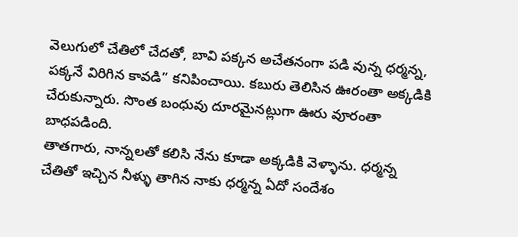వెలుగులో చేతిలో చేదతో, బావి పక్కన అచేతనంగా పడి వున్న ధర్మన్న, పక్కనే విరిగిన కావడి” కనిపించాయి. కబురు తెలిసిన ఊరంతా అక్కడికి చేరుకున్నారు. సొంత బంధువు దూరమైనట్లుగా ఊరు వూరంతా బాధపడింది.
తాతగారు, నాన్నలతో కలిసి నేను కూడా అక్కడికి వెళ్ళాను. ధర్మన్న చేతితో ఇచ్చిన నీళ్ళు తాగిన నాకు ధర్మన్న ఏదో సందేశం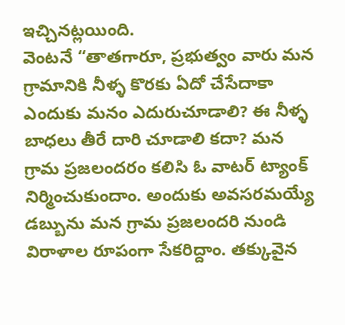ఇచ్చినట్లయింది.
వెంటనే “తాతగారూ, ప్రభుత్వం వారు మన గ్రామానికి నీళ్ళ కొరకు ఏదో చేసేదాకా ఎందుకు మనం ఎదురుచూడాలి? ఈ నీళ్ళ బాధలు తీరే దారి చూడాలి కదా? మన గ్రామ ప్రజలందరం కలిసి ఓ వాటర్ ట్యాంక్ నిర్మించుకుందాం. అందుకు అవసరమయ్యే డబ్బును మన గ్రామ ప్రజలందరి నుండి విరాళాల రూపంగా సేకరిద్దాం. తక్కువైన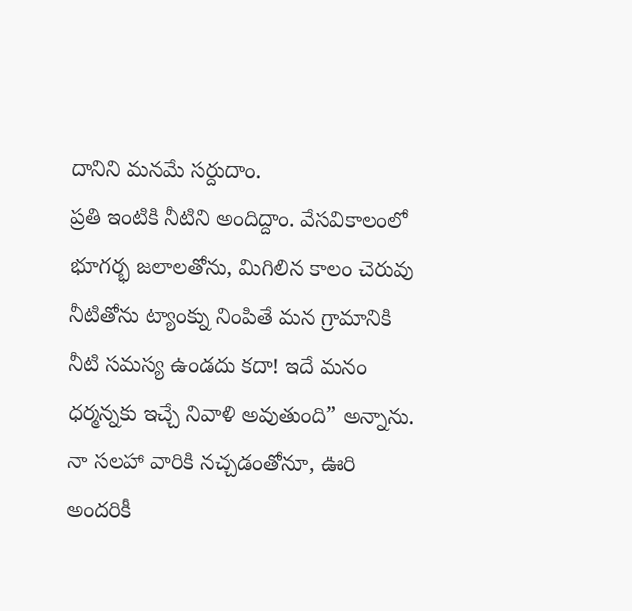దానిని మనమే సర్దుదాం.
ప్రతి ఇంటికి నీటిని అందిద్దాం. వేసవికాలంలో భూగర్భ జలాలతోను, మిగిలిన కాలం చెరువు నీటితోను ట్యాంక్ను నింపితే మన గ్రామానికి నీటి సమస్య ఉండదు కదా! ఇదే మనం ధర్మన్నకు ఇచ్చే నివాళి అవుతుంది” అన్నాను.
నా సలహా వారికి నచ్చడంతోనూ, ఊరి అందరికీ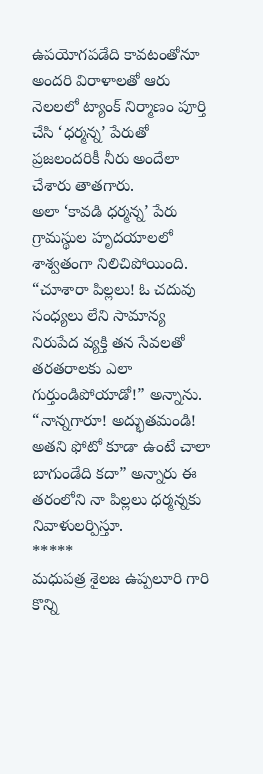ఉపయోగపడేది కావటంతోనూ అందరి విరాళాలతో ఆరు నెలలలో ట్యాంక్ నిర్మాణం పూర్తి చేసి ‘ధర్మన్న’ పేరుతో ప్రజలందరికీ నీరు అందేలా చేశారు తాతగారు.
అలా ‘కావడి ధర్మన్న’ పేరు గ్రామస్థుల హృదయాలలో శాశ్వతంగా నిలిచిపోయింది. “చూశారా పిల్లలు! ఓ చదువు సంధ్యలు లేని సామాన్య నిరుపేద వ్యక్తి తన సేవలతో తరతరాలకు ఎలా గుర్తుండిపోయాడో!” అన్నాను.
“నాన్నగారూ! అద్భుతమండి! అతని ఫోటో కూడా ఉంటే చాలా బాగుండేది కదా” అన్నారు ఈ తరంలోని నా పిల్లలు ధర్మన్నకు నివాళులర్పిస్తూ.
*****
మధుపత్ర శైలజ ఉప్పలూరి గారి కొన్ని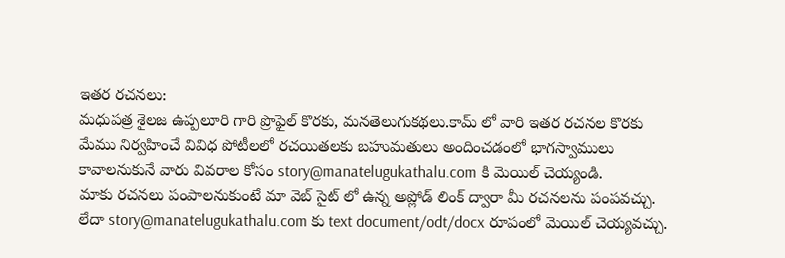ఇతర రచనలు:
మధుపత్ర శైలజ ఉప్పలూరి గారి ప్రొఫైల్ కొరకు, మనతెలుగుకథలు.కామ్ లో వారి ఇతర రచనల కొరకు
మేము నిర్వహించే వివిధ పోటీలలో రచయితలకు బహుమతులు అందించడంలో భాగస్వాములు కావాలనుకునే వారు వివరాల కోసం story@manatelugukathalu.com కి మెయిల్ చెయ్యండి.
మాకు రచనలు పంపాలనుకుంటే మా వెబ్ సైట్ లో ఉన్న అప్లోడ్ లింక్ ద్వారా మీ రచనలను పంపవచ్చు.
లేదా story@manatelugukathalu.com కు text document/odt/docx రూపంలో మెయిల్ చెయ్యవచ్చు.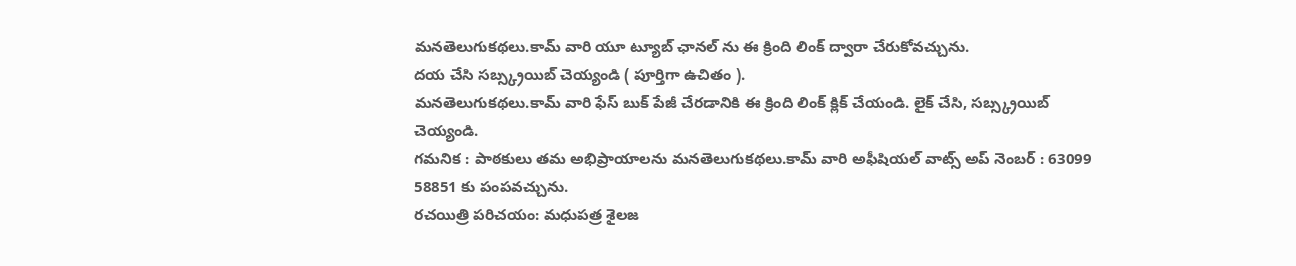మనతెలుగుకథలు.కామ్ వారి యూ ట్యూబ్ ఛానల్ ను ఈ క్రింది లింక్ ద్వారా చేరుకోవచ్చును.
దయ చేసి సబ్స్క్రయిబ్ చెయ్యండి ( పూర్తిగా ఉచితం ).
మనతెలుగుకథలు.కామ్ వారి ఫేస్ బుక్ పేజీ చేరడానికి ఈ క్రింది లింక్ క్లిక్ చేయండి. లైక్ చేసి, సబ్స్క్రయిబ్ చెయ్యండి.
గమనిక : పాఠకులు తమ అభిప్రాయాలను మనతెలుగుకథలు.కామ్ వారి అఫీషియల్ వాట్స్ అప్ నెంబర్ : 63099 58851 కు పంపవచ్చును.
రచయిత్రి పరిచయం: మధుపత్ర శైలజ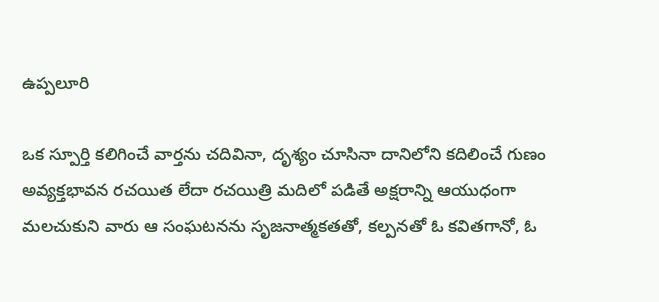ఉప్పలూరి

ఒక స్పూర్తి కలిగించే వార్తను చదివినా, దృశ్యం చూసినా దానిలోని కదిలించే గుణం అవ్యక్తభావన రచయిత లేదా రచయిత్రి మదిలో పడితే అక్షరాన్ని ఆయుధంగా మలచుకుని వారు ఆ సంఘటనను సృజనాత్మకతతో, కల్పనతో ఓ కవితగానో, ఓ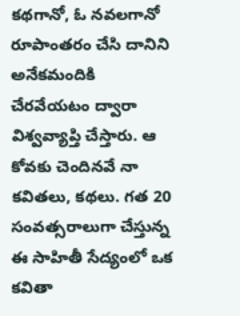కథగానో, ఓ నవలగానో రూపాంతరం చేసి దానిని అనేకమందికి చేరవేయటం ద్వారా విశ్వవ్యాప్తి చేస్తారు. ఆ కోవకు చెందినవే నా కవితలు, కథలు. గత 20 సంవత్సరాలుగా చేస్తున్న ఈ సాహితీ సేద్యంలో ఒక కవితా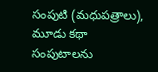సంపుటి (మధుపత్రాలు), మూడు కథా సంపుటాలను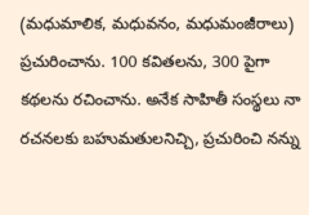(మధుమాలిక, మధువనం, మధుమంజీరాలు) ప్రచురించాను. 100 కవితలను, 300 పైగా కథలను రచించాను. అనేక సాహితీ సంస్థలు నా రచనలకు బహుమతులనిచ్చి, ప్రచురించి నన్ను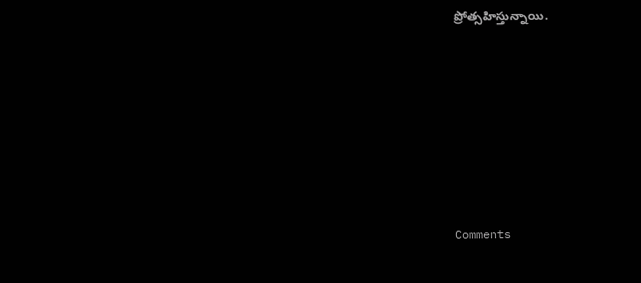ప్రోత్సహిస్తున్నాయి.









Comments